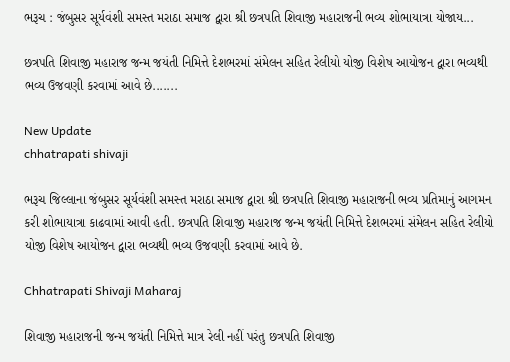ભરૂચ : જંબુસર સૂર્યવંશી સમસ્ત મરાઠા સમાજ દ્વારા શ્રી છત્રપતિ શિવાજી મહારાજની ભવ્ય શોભાયાત્રા યોજાય...

છત્રપતિ શિવાજી મહારાજ જન્મ જયંતી નિમિત્તે દેશભરમાં સંમેલન સહિત રેલીયો યોજી વિશેષ આયોજન દ્વારા ભવ્યથી ભવ્ય ઉજવણી કરવામાં આવે છે.......

New Update
chhatrapati shivaji

ભરૂચ જિલ્લાના જંબુસર સૂર્યવંશી સમસ્ત મરાઠા સમાજ દ્વારા શ્રી છત્રપતિ શિવાજી મહારાજની ભવ્ય પ્રતિમાનું આગમન કરી શોભાયાત્રા કાઢવામાં આવી હતી. છત્રપતિ શિવાજી મહારાજ જન્મ જયંતી નિમિત્તે દેશભરમાં સંમેલન સહિત રેલીયો યોજી વિશેષ આયોજન દ્વારા ભવ્યથી ભવ્ય ઉજવણી કરવામાં આવે છે.

Chhatrapati Shivaji Maharaj

શિવાજી મહારાજની જન્મ જયંતી નિમિત્તે માત્ર રેલી નહીં પરંતુ છત્રપતિ શિવાજી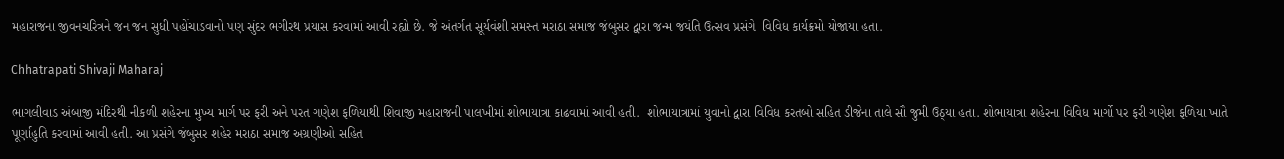મહારાજના જીવનચરિત્રને જન જન સુધી પહોંચાડવાનો પણ સુંદર ભગીરથ પ્રયાસ કરવામાં આવી રહ્યો છે. જે અંતર્ગત સૂર્યવંશી સમસ્ત મરાઠા સમાજ જંબુસર દ્વારા જન્મ જયંતિ ઉત્સવ પ્રસંગે  વિવિધ કાર્યક્રમો યોજાયા હતા.

Chhatrapati Shivaji Maharaj

ભાગલીવાડ અંબાજી મંદિરથી નીકળી શહેરના મુખ્ય માર્ગ પર ફરી અને પરત ગણેશ ફળિયાથી શિવાજી મહારાજની પાલખીમાં શોભાયાત્રા કાઢવામાં આવી હતી.  શોભાયાત્રામાં યુવાનો દ્વારા વિવિધ કરતબો સહિત ડીજેના તાલે સૌ જુમી ઉઠ્યા હતા. શોભાયાત્રા શહેરના વિવિધ માર્ગો પર ફરી ગણેશ ફળિયા ખાતે પૂર્ણાહુતિ કરવામાં આવી હતી. આ પ્રસંગે જંબુસર શહેર મરાઠા સમાજ અગ્રણીઓ સહિત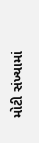મોટી સંખ્યામાં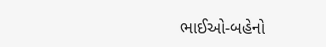ભાઈઓ-બહેનો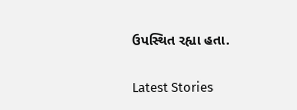ઉપસ્થિત રહ્યા હતા.

Latest Stories